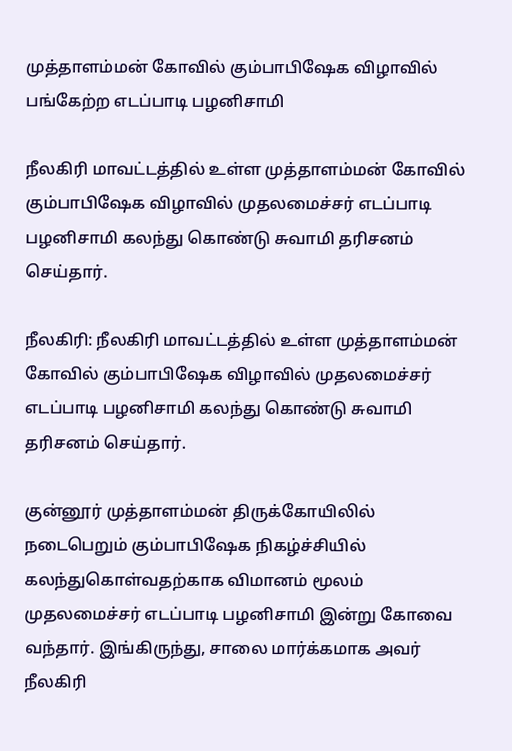முத்தாளம்மன் கோவில் கும்பாபிஷேக விழாவில் பங்கேற்ற எடப்பாடி பழனிசாமி

நீலகிரி மாவட்டத்தில் உள்ள முத்தாளம்மன் கோவில் கும்பாபிஷேக விழாவில் முதலமைச்சர் எடப்பாடி பழனிசாமி கலந்து கொண்டு சுவாமி தரிசனம் செய்தார்.

நீலகிரி: நீலகிரி மாவட்டத்தில் உள்ள முத்தாளம்மன் கோவில் கும்பாபிஷேக விழாவில் முதலமைச்சர் எடப்பாடி பழனிசாமி கலந்து கொண்டு சுவாமி தரிசனம் செய்தார்.

குன்னூர் முத்தாளம்மன் திருக்கோயிலில் நடைபெறும் கும்பாபிஷேக நிகழ்ச்சியில் கலந்துகொள்வதற்காக விமானம் மூலம் முதலமைச்சர் எடப்பாடி பழனிசாமி இன்று கோவை வந்தார். இங்கிருந்து, சாலை மார்க்கமாக அவர் நீலகிரி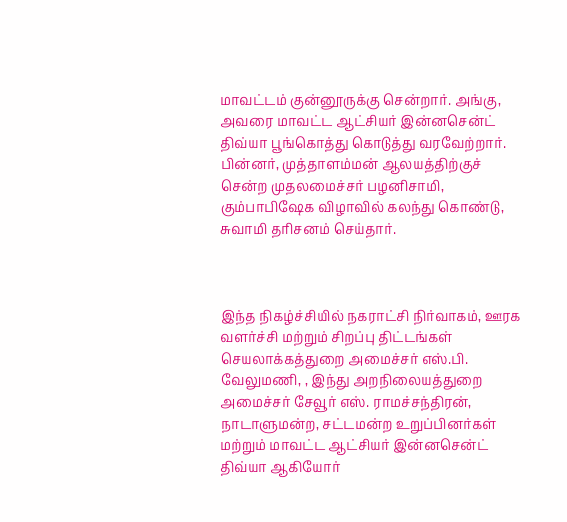மாவட்டம் குன்னூருக்கு சென்றார். அங்கு, அவரை மாவட்ட ஆட்சியர் இன்னசென்ட் திவ்யா பூங்கொத்து கொடுத்து வரவேற்றார். பின்னர், முத்தாளம்மன் ஆலயத்திற்குச் சென்ற முதலமைச்சர் பழனிசாமி, கும்பாபிஷேக விழாவில் கலந்து கொண்டு, சுவாமி தரிசனம் செய்தார்.



இந்த நிகழ்ச்சியில் நகராட்சி நிர்வாகம், ஊரக வளர்ச்சி மற்றும் சிறப்பு திட்டங்கள் செயலாக்கத்துறை அமைச்சர் எஸ்.பி. வேலுமணி, , இந்து அறநிலையத்துறை அமைச்சர் சேவூர் எஸ். ராமச்சந்திரன், நாடாளுமன்ற, சட்டமன்ற உறுப்பினர்கள் மற்றும் மாவட்ட ஆட்சியர் இன்னசென்ட் திவ்யா ஆகியோர்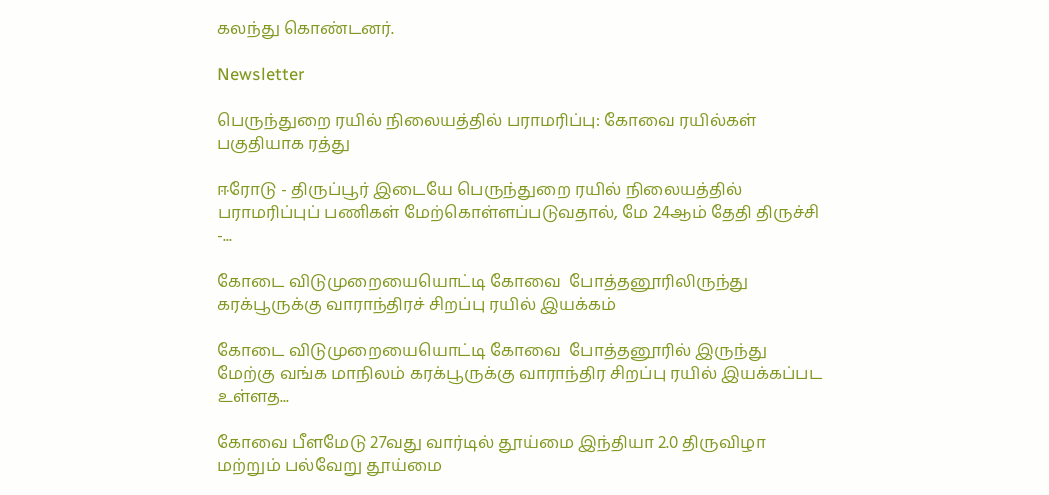கலந்து கொண்டனர்.

Newsletter

பெருந்துறை ரயில் நிலையத்தில் பராமரிப்பு: கோவை ரயில்கள் பகுதியாக ரத்து

ஈரோடு - திருப்பூர் இடையே பெருந்துறை ரயில் நிலையத்தில் பராமரிப்புப் பணிகள் மேற்கொள்ளப்படுவதால், மே 24ஆம் தேதி திருச்சி -...

கோடை விடுமுறையையொட்டி கோவை  போத்தனூரிலிருந்து கரக்பூருக்கு வாராந்திரச் சிறப்பு ரயில் இயக்கம்

கோடை விடுமுறையையொட்டி கோவை  போத்தனூரில் இருந்து மேற்கு வங்க மாநிலம் கரக்பூருக்கு வாராந்திர சிறப்பு ரயில் இயக்கப்பட உள்ளத...

கோவை பீளமேடு 27வது வார்டில் தூய்மை இந்தியா 2.0 திருவிழா மற்றும் பல்வேறு தூய்மை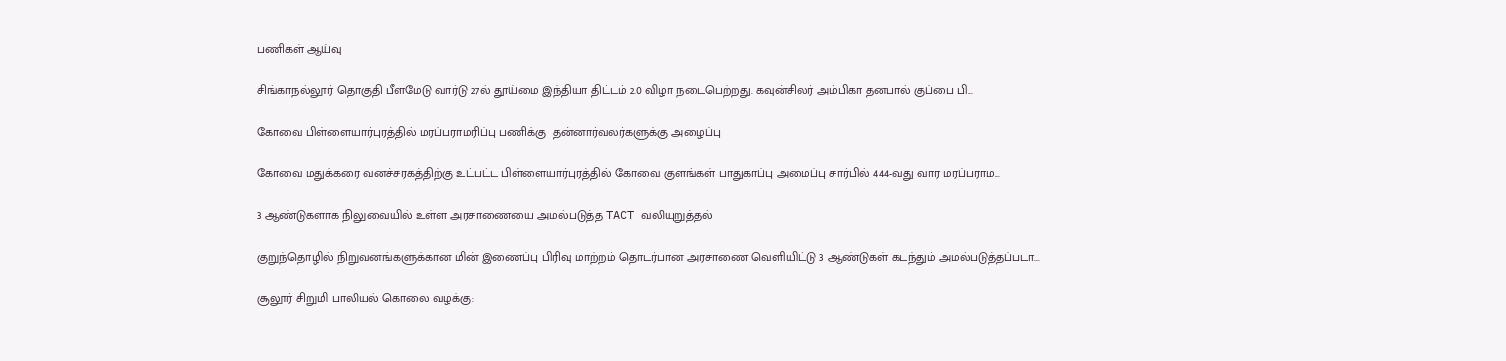பணிகள் ஆய்வு

சிங்காநல்லூர் தொகுதி பீளமேடு வார்டு 27ல் தூய்மை இந்தியா திட்டம் 2.0 விழா நடைபெற்றது. கவுன்சிலர் அம்பிகா தனபால் குப்பை பி...

கோவை பிள்ளையார்புரத்தில் மரப்பராமரிப்பு பணிக்கு  தன்னார்வலர்களுக்கு அழைப்பு

கோவை மதுக்கரை வனச்சரகத்திற்கு உட்பட்ட பிள்ளையார்புரத்தில் கோவை குளங்கள் பாதுகாப்பு அமைப்பு சார்பில் 444-வது வார மரப்பராம...

3 ஆண்டுகளாக நிலுவையில் உள்ள அரசாணையை அமல்படுத்த TACT வலியுறுத்தல்

குறுந்தொழில் நிறுவனங்களுக்கான மின் இணைப்பு பிரிவு மாற்றம் தொடர்பான அரசாணை வெளியிட்டு 3 ஆண்டுகள் கடந்தும் அமல்படுத்தப்படா...

சூலூர் சிறுமி பாலியல் கொலை வழக்கு: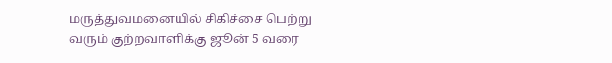மருத்துவமனையில் சிகிச்சை பெற்று வரும் குற்றவாளிக்கு ஜூன் 5 வரை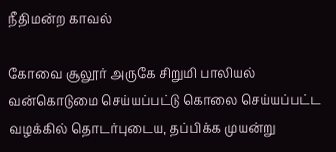நீதிமன்ற காவல்

கோவை சூலூர் அருகே சிறுமி பாலியல் வன்கொடுமை செய்யப்பட்டு கொலை செய்யப்பட்ட வழக்கில் தொடர்புடைய, தப்பிக்க முயன்று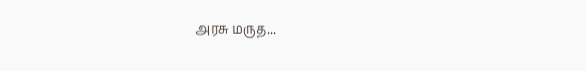அரசு மருத...